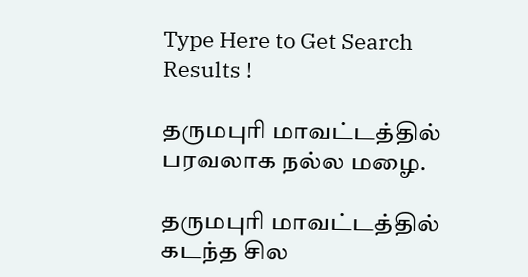Type Here to Get Search Results !

தருமபுரி மாவட்டத்தில் பரவலாக நல்ல மழை.

தருமபுரி மாவட்டத்தில் கடந்த சில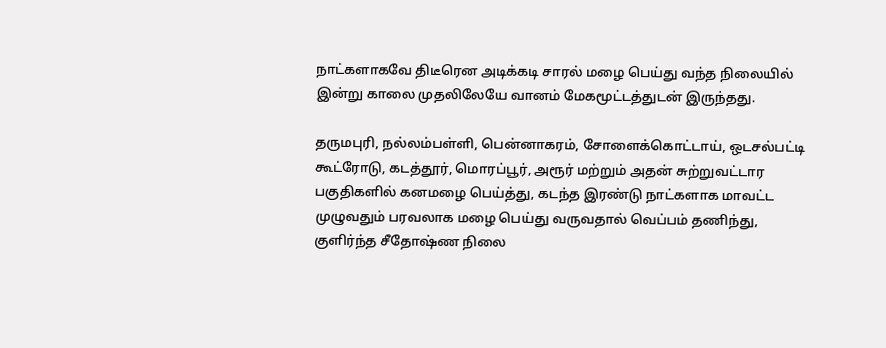நாட்களாகவே திடீரென அடிக்கடி சாரல் மழை பெய்து வந்த நிலையில் இன்று காலை முதலிலேயே வானம் மேகமூட்டத்துடன் இருந்தது.

தருமபுரி, நல்லம்பள்ளி, பென்னாகரம், சோளைக்கொட்டாய், ஒடசல்பட்டி கூட்ரோடு, கடத்தூர், மொரப்பூர், அரூர் மற்றும் அதன் சுற்றுவட்டார பகுதிகளில் கனமழை பெய்த்து, கடந்த இரண்டு நாட்களாக மாவட்ட முழுவதும் பரவலாக மழை பெய்து வருவதால் வெப்பம் தணிந்து, குளிர்ந்த சீதோஷ்ண நிலை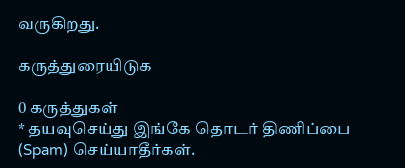வருகிறது.

கருத்துரையிடுக

0 கருத்துகள்
* தயவுசெய்து இங்கே தொடர் திணிப்பை (Spam) செய்யாதீர்கள்.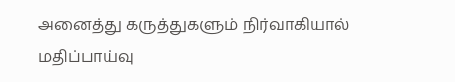அனைத்து கருத்துகளும் நிர்வாகியால் மதிப்பாய்வு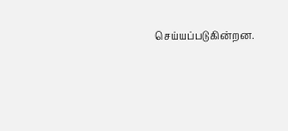செய்யப்படுகின்றன.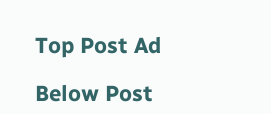Top Post Ad

Below Post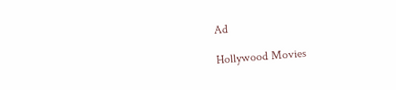Ad

Hollywood Movies